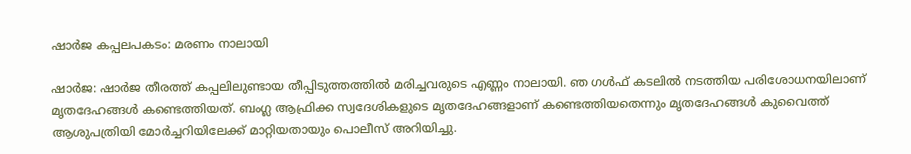ഷാര്‍ജ കപ്പലപകടം: മരണം നാലായി

ഷാര്‍ജ: ഷാര്‍ജ തീരത്ത് കപ്പലിലുണ്ടായ തീപ്പിടുത്തത്തില്‍ മരിച്ചവരുടെ എണ്ണം നാലായി. ഞ ഗള്‍ഫ് കടലില്‍ നടത്തിയ പരിശോധനയിലാണ് മൃതദേഹങ്ങള്‍ കണ്ടെത്തിയത്. ബംഗ്ല ആഫ്രിക്ക സ്വദേശികളുടെ മൃതദേഹങ്ങളാണ് കണ്ടെത്തിയതെന്നും മൃതദേഹങ്ങള്‍ കുവൈത്ത് ആശുപത്രിയി മോര്‍ച്ചറിയിലേക്ക് മാറ്റിയതായും പൊലീസ് അറിയിച്ചു.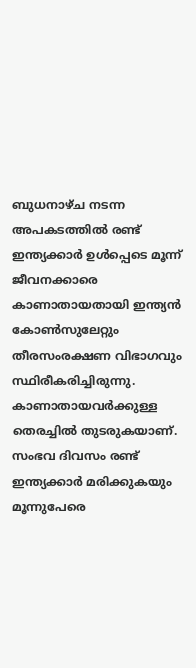ബുധനാഴ്ച നടന്ന അപകടത്തില്‍ രണ്ട് ഇന്ത്യക്കാര്‍ ഉള്‍പ്പെടെ മൂന്ന് ജീവനക്കാരെ കാണാതായതായി ഇന്ത്യന്‍ കോണ്‍സുലേറ്റും തീരസംരക്ഷണ വിഭാഗവും സ്ഥിരീകരിച്ചിരുന്നു. കാണാതായവര്‍ക്കുള്ള തെരച്ചില്‍ തുടരുകയാണ്. സംഭവ ദിവസം രണ്ട് ഇന്ത്യക്കാര്‍ മരിക്കുകയും മൂന്നുപേരെ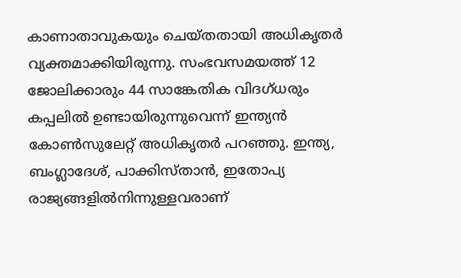കാണാതാവുകയും ചെയ്തതായി അധികൃതര്‍ വ്യക്തമാക്കിയിരുന്നു. സംഭവസമയത്ത് 12 ജോലിക്കാരും 44 സാങ്കേതിക വിദഗ്ധരും കപ്പലില്‍ ഉണ്ടായിരുന്നുവെന്ന് ഇന്ത്യന്‍ കോണ്‍സുലേറ്റ് അധികൃതര്‍ പറഞ്ഞു. ഇന്ത്യ, ബംഗ്ലാദേശ്, പാക്കിസ്താന്‍, ഇതോപ്യ രാജ്യങ്ങളില്‍നിന്നുള്ളവരാണ്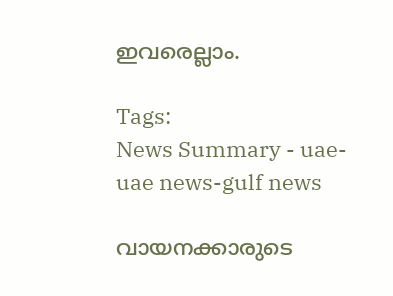ഇവരെല്ലാം.

Tags:
News Summary - uae-uae news-gulf news

വായനക്കാരുടെ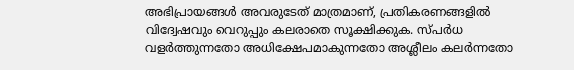അഭിപ്രായങ്ങള്‍ അവരുടേത് മാത്രമാണ്, പ്രതികരണങ്ങളിൽ വിദ്വേഷവും വെറുപ്പും കലരാതെ സൂക്ഷിക്കുക. സ്പർധ വളർത്തുന്നതോ അധിക്ഷേപമാകുന്നതോ അശ്ലീലം കലർന്നതോ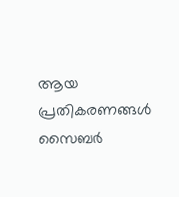ആയ പ്രതികരണങ്ങൾ സൈബർ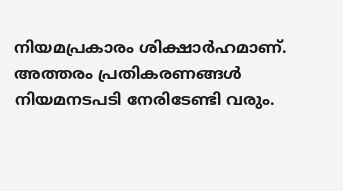നിയമപ്രകാരം ശിക്ഷാർഹമാണ്. അത്തരം പ്രതികരണങ്ങൾ നിയമനടപടി നേരിടേണ്ടി വരും.